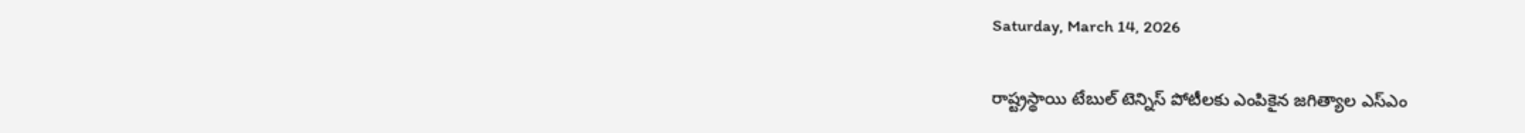Saturday, March 14, 2026

రాష్ట్రస్థాయి టేబుల్ టెన్నిస్ పోటీలకు ఎంపికైన జగిత్యాల ఎస్ఎం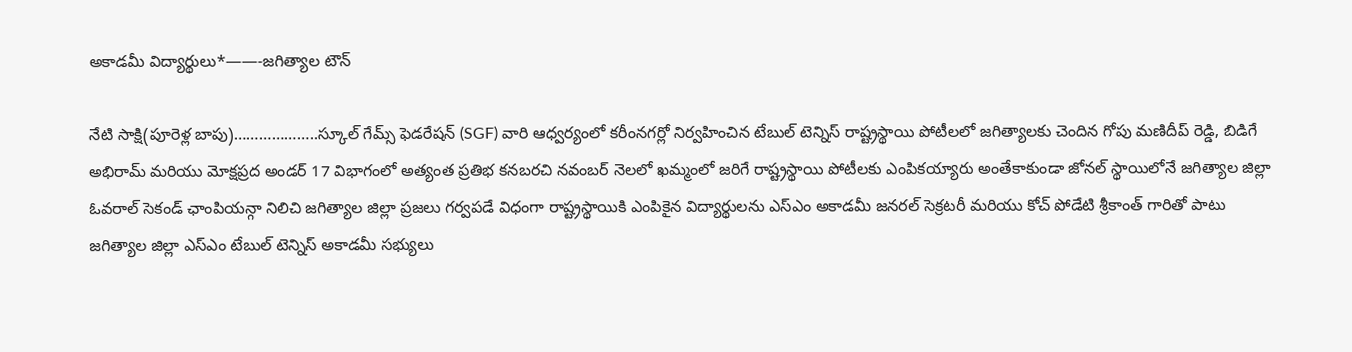అకాడమీ విద్యార్థులు*——-జగిత్యాల టౌన్

నేటి సాక్షి(పూరెళ్ల బాపు)………………..స్కూల్ గేమ్స్ ఫెడరేషన్ (SGF) వారి ఆధ్వర్యంలో కరీంనగర్లో నిర్వహించిన టేబుల్ టెన్నిస్ రాష్ట్రస్థాయి పోటీలలో జగిత్యాలకు చెందిన గోపు మణిదీప్ రెడ్డి, బిడిగే అభిరామ్ మరియు మోక్షప్రద అండర్ 17 విభాగంలో అత్యంత ప్రతిభ కనబరచి నవంబర్ నెలలో ఖమ్మంలో జరిగే రాష్ట్రస్థాయి పోటీలకు ఎంపికయ్యారు అంతేకాకుండా జోనల్ స్థాయిలోనే జగిత్యాల జిల్లా ఓవరాల్ సెకండ్ ఛాంపియన్గా నిలిచి జగిత్యాల జిల్లా ప్రజలు గర్వపడే విధంగా రాష్ట్రస్థాయికి ఎంపికైన విద్యార్థులను ఎస్ఎం అకాడమీ జనరల్ సెక్రటరీ మరియు కోచ్ పోడేటి శ్రీకాంత్ గారితో పాటు జగిత్యాల జిల్లా ఎస్ఎం టేబుల్ టెన్నిస్ అకాడమీ సభ్యులు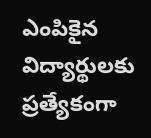ఎంపికైన విద్యార్థులకు ప్రత్యేకంగా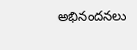అభినందనలు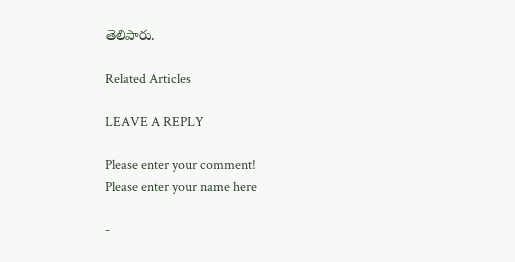తెలిపారు.

Related Articles

LEAVE A REPLY

Please enter your comment!
Please enter your name here

-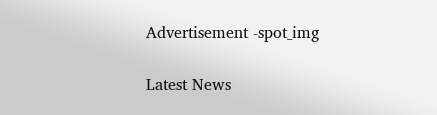Advertisement -spot_img

Latest News